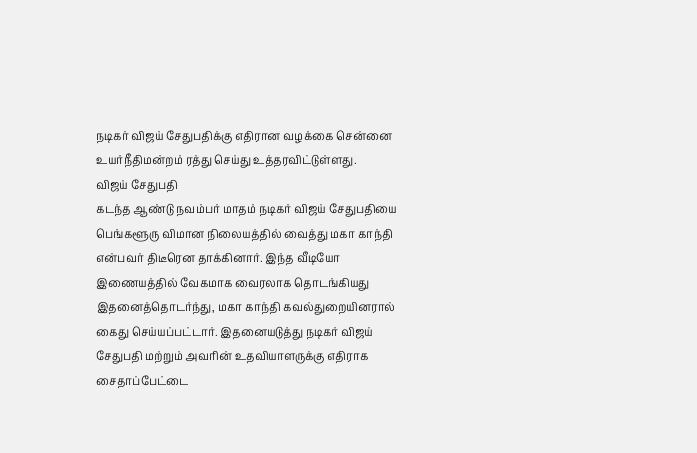நடிகர் விஜய் சேதுபதிக்கு எதிரான வழக்கை சென்னை உயர்நீதிமன்றம் ரத்து செய்து உத்தரவிட்டுள்ளது.
விஜய் சேதுபதி
கடந்த ஆண்டு நவம்பர் மாதம் நடிகர் விஜய் சேதுபதியை பெங்களூரு விமான நிலையத்தில் வைத்து மகா காந்தி என்பவர் திடீரென தாக்கினார். இந்த வீடியோ இணையத்தில் வேகமாக வைரலாக தொடங்கியது இதனைத்தொடர்ந்து, மகா காந்தி கவல்துறையினரால் கைது செய்யப்பட்டார். இதனையடுத்து நடிகர் விஜய் சேதுபதி மற்றும் அவரின் உதவியாளருக்கு எதிராக சைதாப்பேட்டை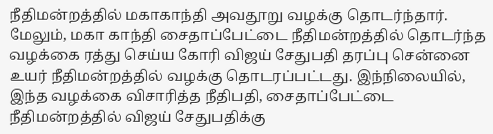நீதிமன்றத்தில் மகாகாந்தி அவதூறு வழக்கு தொடர்ந்தார்.
மேலும், மகா காந்தி சைதாப்பேட்டை நீதிமன்றத்தில் தொடர்ந்த வழக்கை ரத்து செய்ய கோரி விஜய் சேதுபதி தரப்பு சென்னை உயர் நீதிமன்றத்தில் வழக்கு தொடரப்பட்டது. இந்நிலையில், இந்த வழக்கை விசாரித்த நீதிபதி, சைதாப்பேட்டை நீதிமன்றத்தில் விஜய் சேதுபதிக்கு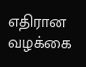எதிரான வழக்கை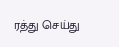ரத்து செய்து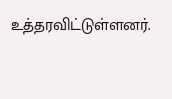உத்தரவிட்டுள்ளனர்.